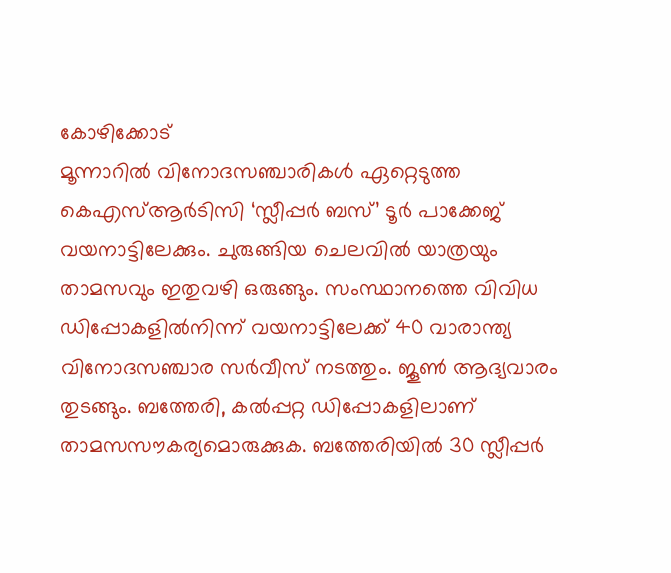കോഴിക്കോട്
മൂന്നാറിൽ വിനോദസഞ്ചാരികൾ ഏറ്റെടുത്ത കെഎസ്ആർടിസി ‘സ്ലീപ്പർ ബസ്’ ടൂർ പാക്കേജ് വയനാട്ടിലേക്കും. ചുരുങ്ങിയ ചെലവിൽ യാത്രയും താമസവും ഇതുവഴി ഒരുങ്ങും. സംസ്ഥാനത്തെ വിവിധ ഡിപ്പോകളിൽനിന്ന് വയനാട്ടിലേക്ക് 40 വാരാന്ത്യ വിനോദസഞ്ചാര സർവീസ് നടത്തും. ജൂൺ ആദ്യവാരം തുടങ്ങും. ബത്തേരി, കൽപ്പറ്റ ഡിപ്പോകളിലാണ് താമസസൗകര്യമൊരുക്കുക. ബത്തേരിയിൽ 30 സ്ലീപ്പർ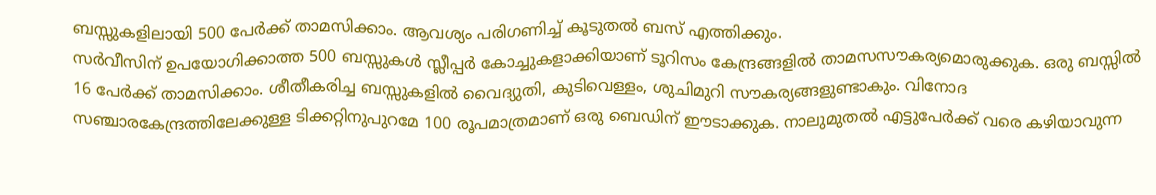ബസ്സുകളിലായി 500 പേർക്ക് താമസിക്കാം. ആവശ്യം പരിഗണിച്ച് കൂടുതൽ ബസ് എത്തിക്കും.
സർവീസിന് ഉപയോഗിക്കാത്ത 500 ബസ്സുകൾ സ്ലീപ്പർ കോച്ചുകളാക്കിയാണ് ടൂറിസം കേന്ദ്രങ്ങളിൽ താമസസൗകര്യമൊരുക്കുക. ഒരു ബസ്സിൽ 16 പേർക്ക് താമസിക്കാം. ശീതീകരിച്ച ബസ്സുകളിൽ വൈദ്യുതി, കുടിവെള്ളം, ശുചിമുറി സൗകര്യങ്ങളുണ്ടാകും. വിനോദ സഞ്ചാരകേന്ദ്രത്തിലേക്കുള്ള ടിക്കറ്റിനുപുറമേ 100 രൂപമാത്രമാണ് ഒരു ബെഡിന് ഈടാക്കുക. നാലുമുതൽ എട്ടുപേർക്ക് വരെ കഴിയാവുന്ന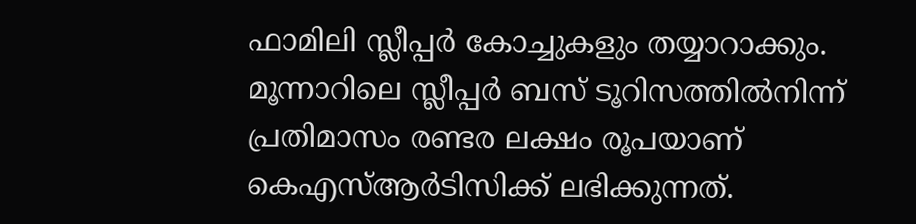ഫാമിലി സ്ലീപ്പർ കോച്ചുകളും തയ്യാറാക്കും.
മൂന്നാറിലെ സ്ലീപ്പർ ബസ് ടൂറിസത്തിൽനിന്ന് പ്രതിമാസം രണ്ടര ലക്ഷം രൂപയാണ് കെഎസ്ആർടിസിക്ക് ലഭിക്കുന്നത്.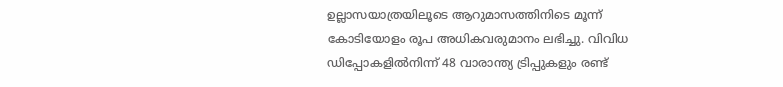ഉല്ലാസയാത്രയിലൂടെ ആറുമാസത്തിനിടെ മൂന്ന് കോടിയോളം രൂപ അധികവരുമാനം ലഭിച്ചു. വിവിധ ഡിപ്പോകളിൽനിന്ന് 48 വാരാന്ത്യ ട്രിപ്പുകളും രണ്ട്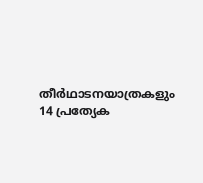തീർഥാടനയാത്രകളും 14 പ്രത്യേക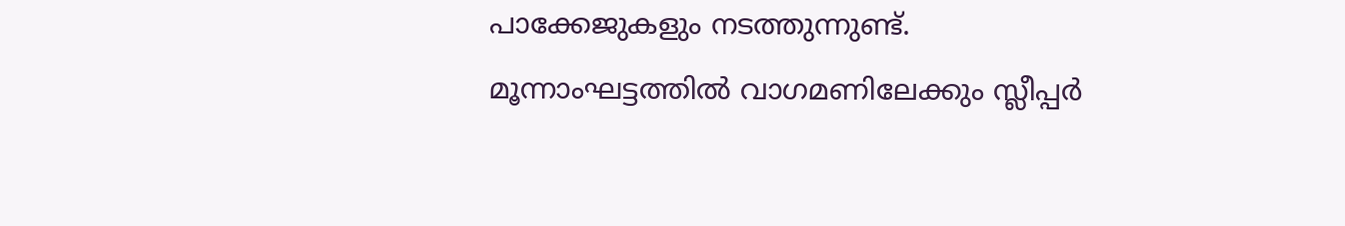പാക്കേജുകളും നടത്തുന്നുണ്ട്. മൂന്നാംഘട്ടത്തിൽ വാഗമണിലേക്കും സ്ലീപ്പർ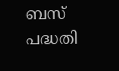ബസ് പദ്ധതി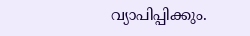വ്യാപിപ്പിക്കും.